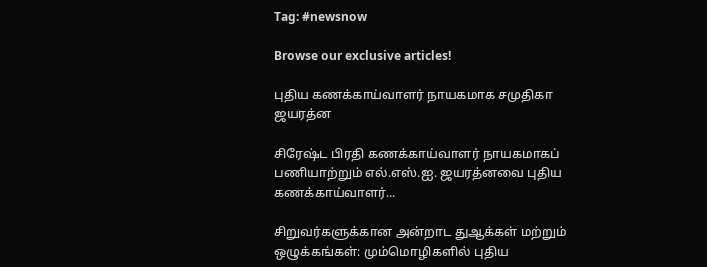Tag: #newsnow

Browse our exclusive articles!

புதிய கணக்காய்வாளர் நாயகமாக சமுதிகா ஜயரத்ன

சிரேஷ்ட பிரதி கணக்காய்வாளர் நாயகமாகப் பணியாற்றும் எல்.எஸ்.ஐ. ஜயரத்னவை புதிய கணக்காய்வாளர்...

சிறுவர்களுக்கான அன்றாட துஆக்கள் மற்றும் ஒழுக்கங்கள்: மும்மொழிகளில் புதிய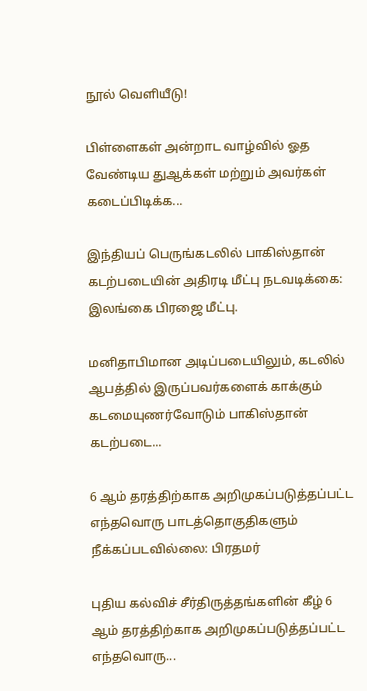நூல் வெளியீடு!

பிள்ளைகள் அன்றாட வாழ்வில் ஓத வேண்டிய துஆக்கள் மற்றும் அவர்கள் கடைப்பிடிக்க...

இந்தியப் பெருங்கடலில் பாகிஸ்தான் கடற்படையின் அதிரடி மீட்பு நடவடிக்கை: இலங்கை பிரஜை மீட்பு.

மனிதாபிமான அடிப்படையிலும், கடலில் ஆபத்தில் இருப்பவர்களைக் காக்கும் கடமையுணர்வோடும் பாகிஸ்தான் கடற்படை...

6 ஆம் தரத்திற்காக அறிமுகப்படுத்தப்பட்ட எந்தவொரு பாடத்தொகுதிகளும் நீக்கப்படவில்லை: பிரதமர்

புதிய கல்விச் சீர்திருத்தங்களின் கீழ் 6 ஆம் தரத்திற்காக அறிமுகப்படுத்தப்பட்ட எந்தவொரு...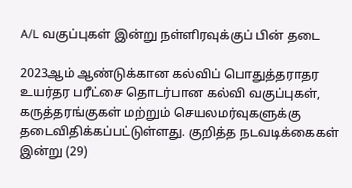A/L வகுப்புகள் இன்று நள்ளிரவுக்குப் பின் தடை

2023ஆம் ஆண்டுக்கான கல்விப் பொதுத்தராதர உயர்தர பரீட்சை தொடர்பான கல்வி வகுப்புகள், கருத்தரங்குகள் மற்றும் செயலமர்வுகளுக்கு தடைவிதிக்கப்பட்டுள்ளது. குறித்த நடவடிக்கைகள் இன்று (29)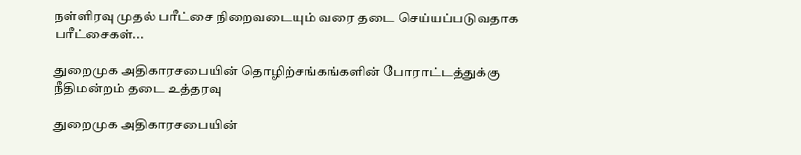நள்ளிரவு முதல் பரீட்சை நிறைவடையும் வரை தடை செய்யப்படுவதாக பரீட்சைகள்...

துறைமுக அதிகாரசபையின் தொழிற்சங்கங்களின் போராட்டத்துக்கு நீதிமன்றம் தடை உத்தரவு

துறைமுக அதிகாரசபையின்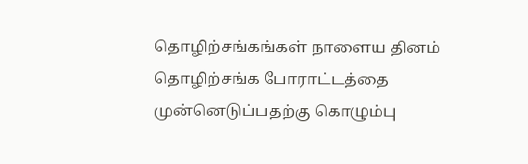தொழிற்சங்கங்கள் நாளைய தினம் தொழிற்சங்க போராட்டத்தை முன்னெடுப்பதற்கு கொழும்பு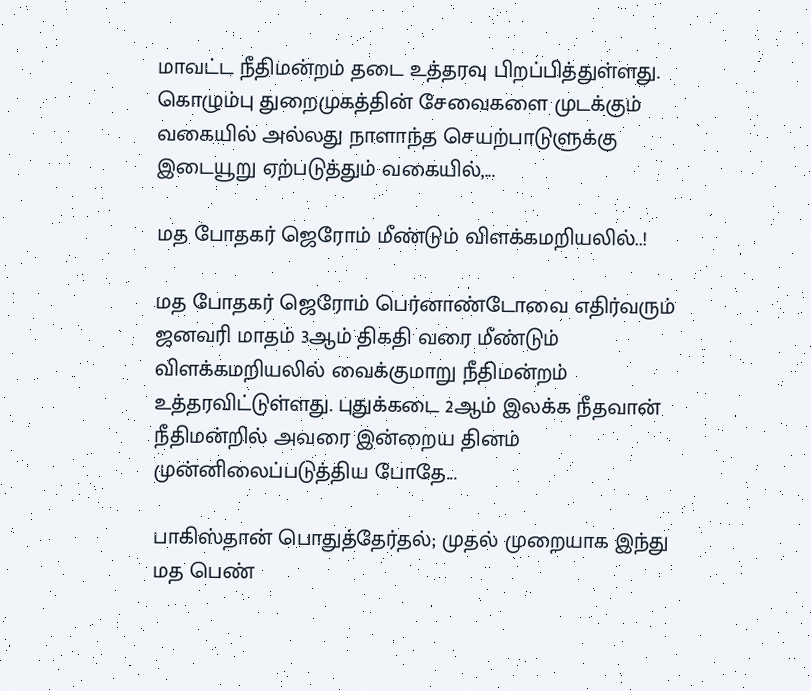மாவட்ட நீதிமன்றம் தடை உத்தரவு பிறப்பித்துள்ளது. கொழும்பு துறைமுகத்தின் சேவைகளை முடக்கும் வகையில் அல்லது நாளாந்த செயற்பாடுளுக்கு இடையூறு ஏற்படுத்தும் வகையில்,...

மத போதகர் ஜெரோம் மீண்டும் விளக்கமறியலில்..!

மத போதகர் ஜெரோம் பெர்னாண்டோவை எதிர்வரும் ஜனவரி மாதம் 3ஆம் திகதி வரை மீண்டும் விளக்கமறியலில் வைக்குமாறு நீதிமன்றம் உத்தரவிட்டுள்ளது. புதுக்கடை 2ஆம் இலக்க நீதவான் நீதிமன்றில் அவரை இன்றைய தினம் முன்னிலைப்படுத்திய போதே...

பாகிஸ்தான் பொதுத்தேர்தல்; முதல் முறையாக இந்து மத பெண்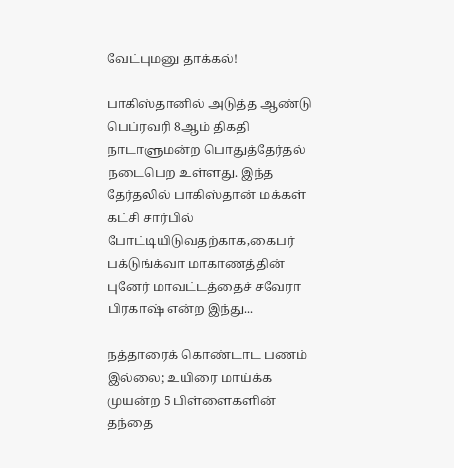வேட்புமனு தாக்கல்!

பாகிஸ்தானில் அடுத்த ஆண்டு பெப்ரவரி 8ஆம் திகதி நாடாளுமன்ற பொதுத்தேர்தல் நடைபெற உள்ளது. இந்த தேர்தலில் பாகிஸ்தான் மக்கள் கட்சி சார்பில் போட்டியிடுவதற்காக,கைபர் பக்டுங்க்வா மாகாணத்தின் புனேர் மாவட்டத்தைச் சவேரா பிரகாஷ் என்ற இந்து...

நத்தாரைக் கொண்டாட பணம் இல்லை; உயிரை மாய்க்க முயன்ற 5 பிள்ளைகளின் தந்தை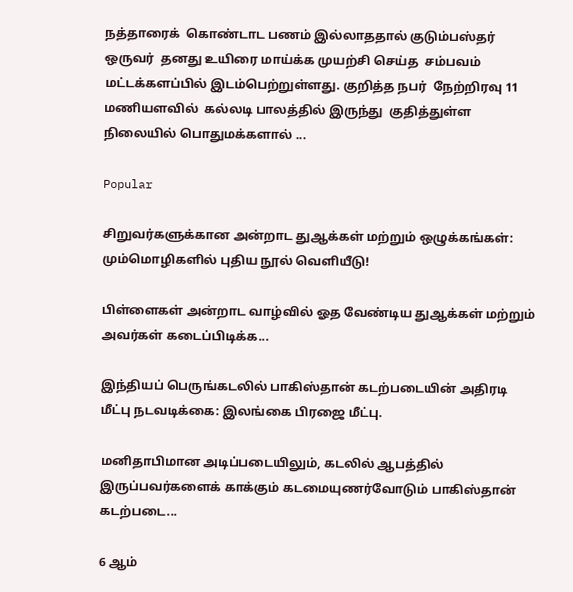நத்தாரைக்  கொண்டாட பணம் இல்லாததால் குடும்பஸ்தர் ஒருவர்  தனது உயிரை மாய்க்க முயற்சி செய்த  சம்பவம்  மட்டக்களப்பில் இடம்பெற்றுள்ளது. குறித்த நபர்  நேற்றிரவு 11 மணியளவில்  கல்லடி பாலத்தில் இருந்து  குதித்துள்ள நிலையில் பொதுமக்களால் ...

Popular

சிறுவர்களுக்கான அன்றாட துஆக்கள் மற்றும் ஒழுக்கங்கள்: மும்மொழிகளில் புதிய நூல் வெளியீடு!

பிள்ளைகள் அன்றாட வாழ்வில் ஓத வேண்டிய துஆக்கள் மற்றும் அவர்கள் கடைப்பிடிக்க...

இந்தியப் பெருங்கடலில் பாகிஸ்தான் கடற்படையின் அதிரடி மீட்பு நடவடிக்கை: இலங்கை பிரஜை மீட்பு.

மனிதாபிமான அடிப்படையிலும், கடலில் ஆபத்தில் இருப்பவர்களைக் காக்கும் கடமையுணர்வோடும் பாகிஸ்தான் கடற்படை...

6 ஆம்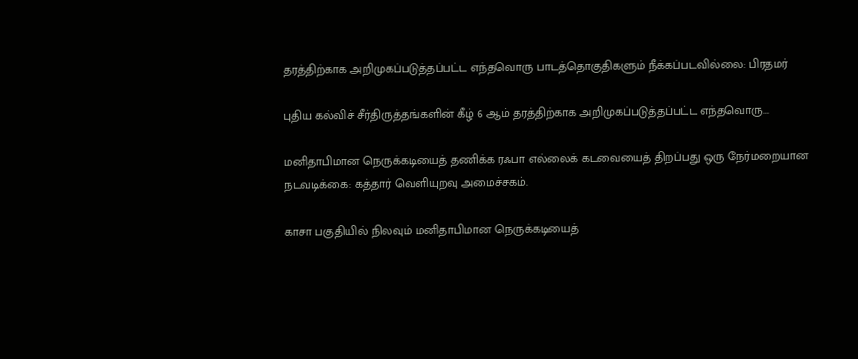தரத்திற்காக அறிமுகப்படுத்தப்பட்ட எந்தவொரு பாடத்தொகுதிகளும் நீக்கப்படவில்லை: பிரதமர்

புதிய கல்விச் சீர்திருத்தங்களின் கீழ் 6 ஆம் தரத்திற்காக அறிமுகப்படுத்தப்பட்ட எந்தவொரு...

மனிதாபிமான நெருக்கடியைத் தணிக்க ரஃபா எல்லைக் கடவையைத் திறப்பது ஒரு நேர்மறையான நடவடிக்கை: கத்தார் வெளியுறவு அமைச்சகம்.

காசா பகுதியில் நிலவும் மனிதாபிமான நெருக்கடியைத்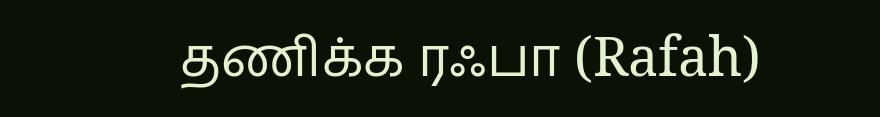தணிக்க ரஃபா (Rafah)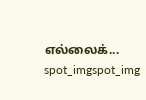எல்லைக்...
spot_imgspot_img